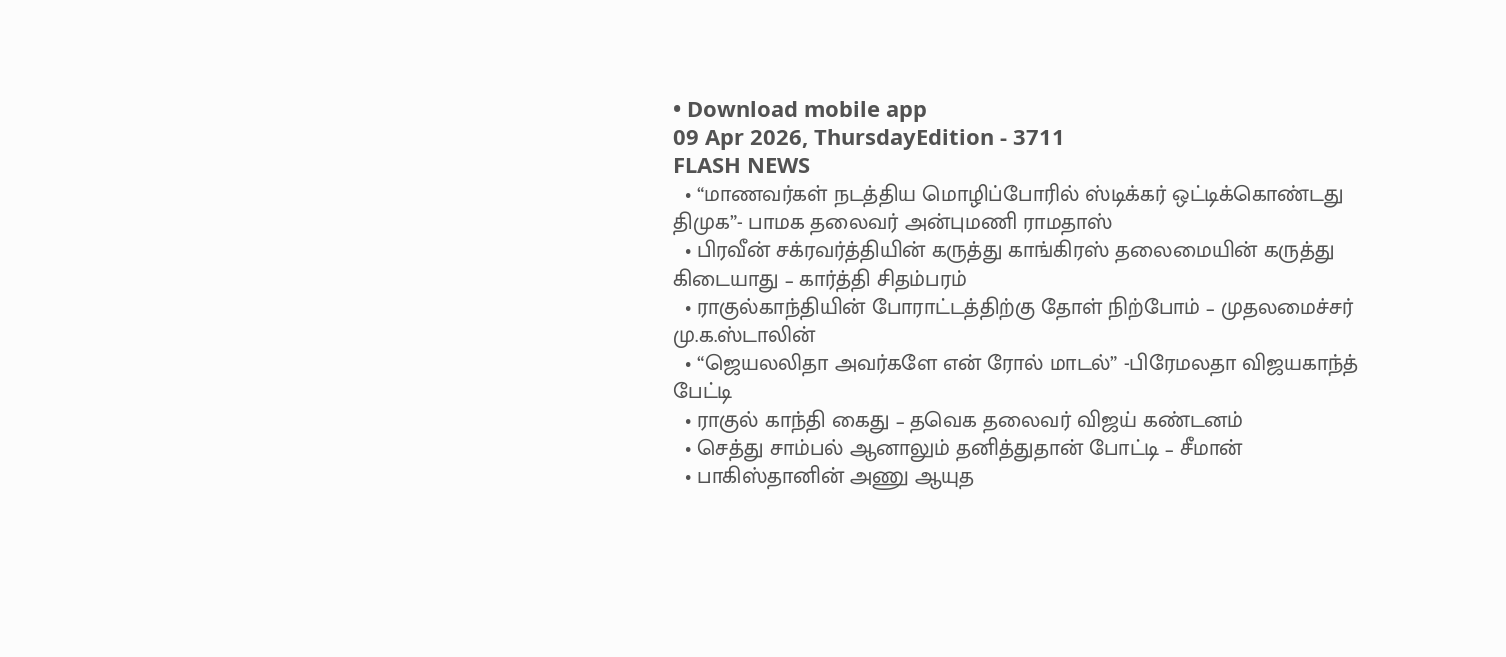• Download mobile app
09 Apr 2026, ThursdayEdition - 3711
FLASH NEWS
  • “மாணவர்கள் நடத்திய மொழிப்போரில் ஸ்டிக்கர் ஒட்டிக்கொண்டது திமுக”- பாமக தலைவர் அன்புமணி ராமதாஸ்
  • பிரவீன் சக்ரவர்த்தியின் கருத்து காங்கிரஸ் தலைமையின் கருத்து கிடையாது – கார்த்தி சிதம்பரம்
  • ராகுல்காந்தியின் போராட்டத்திற்கு தோள் நிற்போம் – முதலமைச்சர் மு.க.ஸ்டாலின்
  • “ஜெயலலிதா அவர்களே என் ரோல் மாடல்” -பிரேமலதா விஜயகாந்த் பேட்டி
  • ராகுல் காந்தி கைது – தவெக தலைவர் விஜய் கண்டனம்
  • செத்து சாம்பல் ஆனாலும் தனித்துதான் போட்டி – சீமான்
  • பாகிஸ்தானின் அணு ஆயுத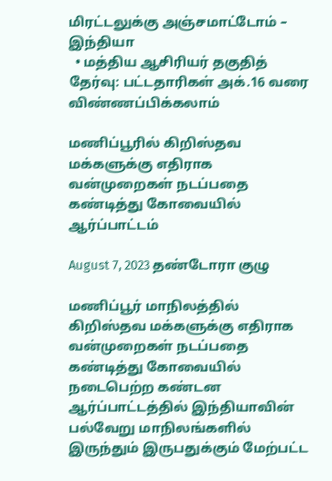மிரட்டலுக்கு அஞ்சமாட்டோம் – இந்தியா
  • மத்திய ஆசிரியர் தகுதித் தேர்வு: பட்டதாரிகள் அக்.16 வரை விண்ணப்பிக்கலாம்

மணிப்பூரில் கிறிஸ்தவ மக்களுக்கு எதிராக வன்முறைகள் நடப்பதை கண்டித்து கோவையில் ஆர்ப்பாட்டம்

August 7, 2023 தண்டோரா குழு

மணிப்பூர் மாநிலத்தில் கிறிஸ்தவ மக்களுக்கு எதிராக வன்முறைகள் நடப்பதை கண்டித்து கோவையில் நடைபெற்ற கண்டன ஆர்ப்பாட்டத்தில் இந்தியாவின் பல்வேறு மாநிலங்களில் இருந்தும் இருபதுக்கும் மேற்பட்ட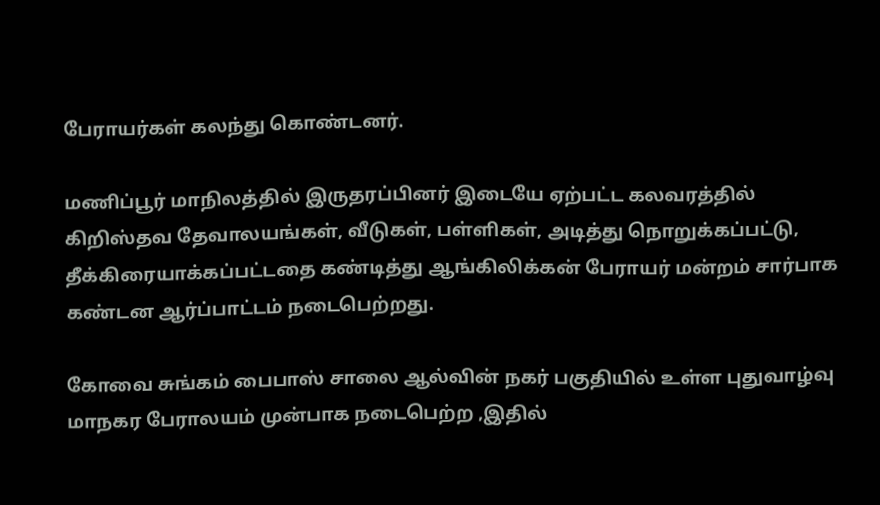பேராயர்கள் கலந்து கொண்டனர்.

மணிப்பூர் மாநிலத்தில் இருதரப்பினர் இடையே ஏற்பட்ட கலவரத்தில் கிறிஸ்தவ தேவாலயங்கள், வீடுகள், பள்ளிகள், அடித்து நொறுக்கப்பட்டு, தீக்கிரையாக்கப்பட்டதை கண்டித்து ஆங்கிலிக்கன் பேராயர் மன்றம் சார்பாக கண்டன ஆர்ப்பாட்டம் நடைபெற்றது.

கோவை சுங்கம் பைபாஸ் சாலை ஆல்வின் நகர் பகுதியில் உள்ள புதுவாழ்வு மாநகர பேராலயம் முன்பாக நடைபெற்ற ,இதில்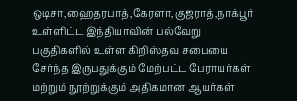ஒடிசா,ஹைதரபாத்,கேரளா,குஜராத்,நாக்பூர் உள்ளிட்ட இந்தியாவின் பல்வேறு பகுதிகளில் உள்ள கிறிஸ்தவ சபையை சேர்ந்த இருபதுக்கும் மேற்பட்ட பேராயர்கள் மற்றும் நூற்றுக்கும் அதிகமான ஆயர்கள்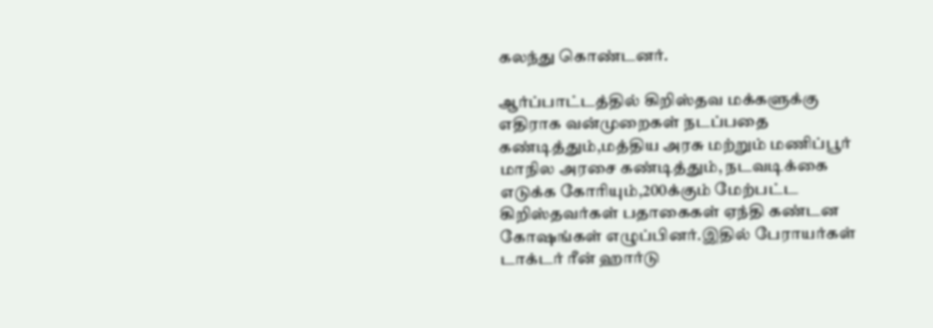கலந்து கொண்டனர்.

ஆர்ப்பாட்டத்தில் கிறிஸ்தவ மக்களுக்கு எதிராக வன்முறைகள் நடப்பதை கண்டித்தும்,மத்திய அரசு மற்றும் மணிப்பூர் மாநில அரசை கண்டித்தும், நடவடிக்கை எடுக்க கோரியும்,200க்கும் மேற்பட்ட கிறிஸ்தவர்கள் பதாகைகள் ஏந்தி கண்டன கோஷங்கள் எழுப்பினர்.இதில் பேராயர்கள் டாக்டர் ரீன் ஹார்டு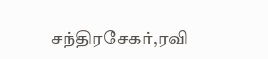சந்திரசேகர்,ரவி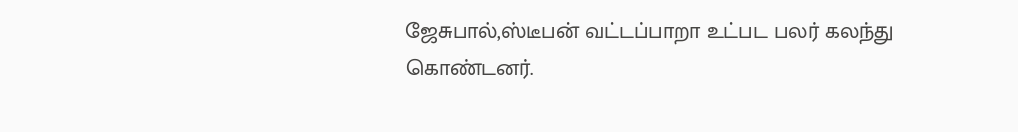ஜேசுபால்,ஸ்டீபன் வட்டப்பாறா உட்பட பலர் கலந்து கொண்டனர்.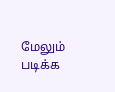மேலும் படிக்க